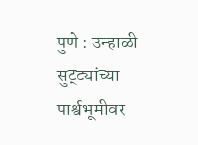पुणे : उन्हाळी सुट्ट्यांच्या पार्श्वभूमीवर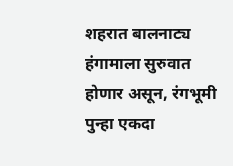शहरात बालनाट्य हंगामाला सुरुवात होणार असून, रंगभूमी पुन्हा एकदा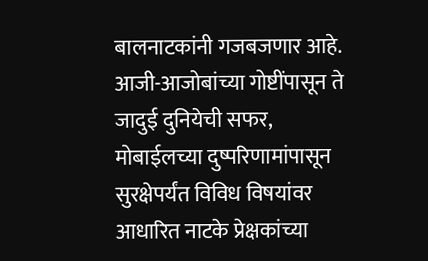बालनाटकांनी गजबजणार आहे. आजी-आजोबांच्या गोष्टींपासून ते जादुई दुनियेची सफर, मोबाईलच्या दुष्परिणामांपासून सुरक्षेपर्यंत विविध विषयांवर आधारित नाटके प्रेक्षकांच्या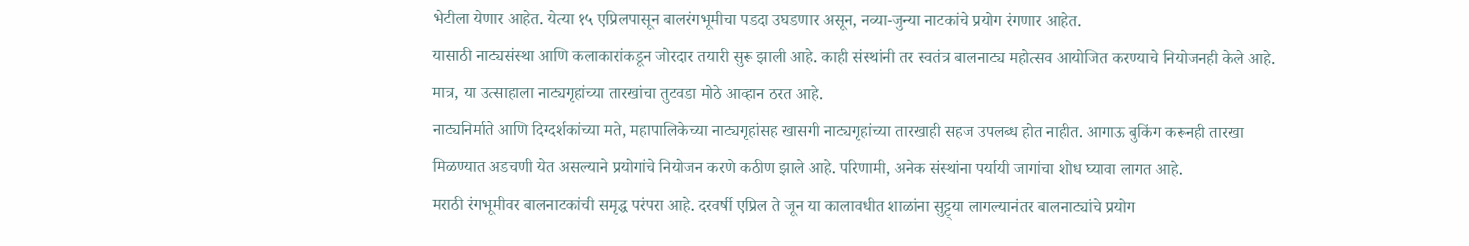भेटीला येणार आहेत. येत्या १५ एप्रिलपासून बालरंगभूमीचा पडदा उघडणार असून, नव्या-जुन्या नाटकांचे प्रयोग रंगणार आहेत.
यासाठी नाट्यसंस्था आणि कलाकारांकडून जोरदार तयारी सुरू झाली आहे. काही संस्थांनी तर स्वतंत्र बालनाट्य महोत्सव आयोजित करण्याचे नियोजनही केले आहे. मात्र, या उत्साहाला नाट्यगृहांच्या तारखांचा तुटवडा मोठे आव्हान ठरत आहे.
नाट्यनिर्माते आणि दिग्दर्शकांच्या मते, महापालिकेच्या नाट्यगृहांसह खासगी नाट्यगृहांच्या तारखाही सहज उपलब्ध होत नाहीत. आगाऊ बुकिंग करूनही तारखा मिळण्यात अडचणी येत असल्याने प्रयोगांचे नियोजन करणे कठीण झाले आहे. परिणामी, अनेक संस्थांना पर्यायी जागांचा शोध घ्यावा लागत आहे.
मराठी रंगभूमीवर बालनाटकांची समृद्ध परंपरा आहे. दरवर्षी एप्रिल ते जून या कालावधीत शाळांना सुट्ट्या लागल्यानंतर बालनाट्यांचे प्रयोग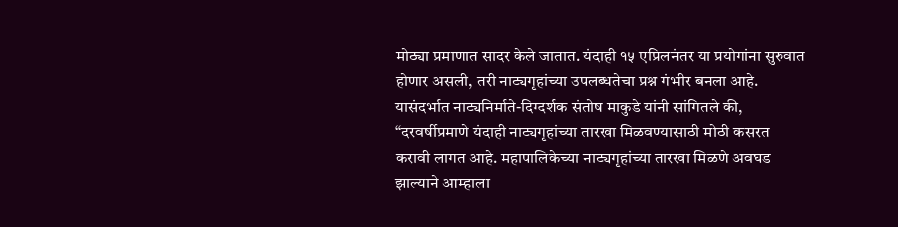मोठ्या प्रमाणात सादर केले जातात. यंदाही १५ एप्रिलनंतर या प्रयोगांना सुरुवात होणार असली, तरी नाट्यगृहांच्या उपलब्धतेचा प्रश्न गंभीर बनला आहे.
यासंदर्भात नाट्यनिर्माते-दिग्दर्शक संतोष माकुडे यांनी सांगितले की, “दरवर्षीप्रमाणे यंदाही नाट्यगृहांच्या तारखा मिळवण्यासाठी मोठी कसरत करावी लागत आहे. महापालिकेच्या नाट्यगृहांच्या तारखा मिळणे अवघड झाल्याने आम्हाला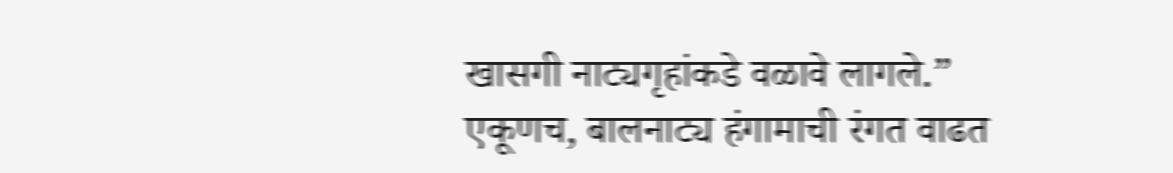खासगी नाट्यगृहांकडे वळावे लागले.”
एकूणच, बालनाट्य हंगामाची रंगत वाढत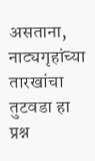असताना, नाट्यगृहांच्या तारखांचा तुटवडा हा प्रश्न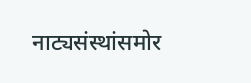नाट्यसंस्थांसमोर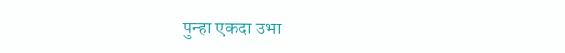पुन्हा एकदा उभा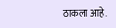ठाकला आहे.